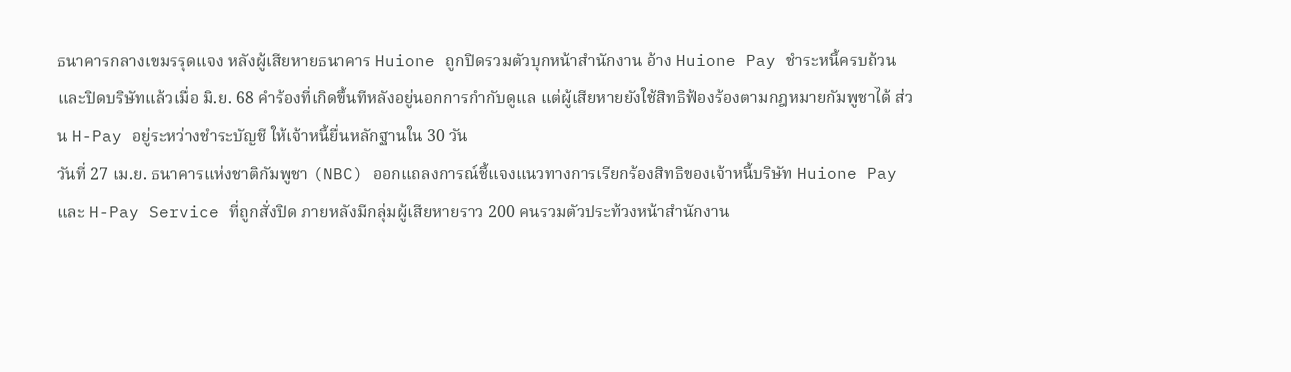ธนาคารกลางเขมรรุดแจง หลังผู้เสียหายธนาคาร Huione ถูกปิดรวมตัวบุกหน้าสำนักงาน อ้าง Huione Pay ชำระหนี้ครบถ้วนและปิดบริษัทแล้วเมื่อ มิ.ย. 68 คำร้องที่เกิดขึ้นทีหลังอยู่นอกการกำกับดูแล แต่ผู้เสียหายยังใช้สิทธิฟ้องร้องตามกฎหมายกัมพูชาได้ ส่วน H-Pay อยู่ระหว่างชำระบัญชี ให้เจ้าหนี้ยื่นหลักฐานใน 30 วัน
วันที่ 27 เม.ย. ธนาคารแห่งชาติกัมพูชา (NBC) ออกแถลงการณ์ชี้แจงแนวทางการเรียกร้องสิทธิของเจ้าหนี้บริษัท Huione Pay และ H-Pay Service ที่ถูกสั่งปิด ภายหลังมีกลุ่มผู้เสียหายราว 200 คนรวมตัวประท้วงหน้าสำนักงาน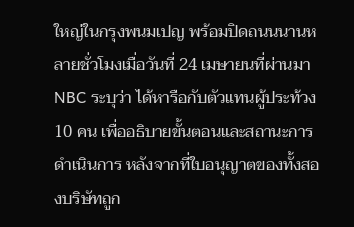ใหญ่ในกรุงพนมเปญ พร้อมปิดถนนนานหลายชั่วโมงเมื่อวันที่ 24 เมษายนที่ผ่านมา
NBC ระบุว่า ได้หารือกับตัวแทนผู้ประท้วง 10 คน เพื่ออธิบายขั้นตอนและสถานะการดำเนินการ หลังจากที่ใบอนุญาตของทั้งสองบริษัทถูก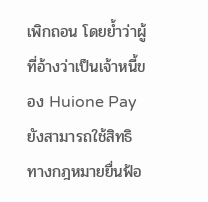เพิกถอน โดยย้ำว่าผู้ที่อ้างว่าเป็นเจ้าหนี้ของ Huione Pay ยังสามารถใช้สิทธิทางกฎหมายยื่นฟ้อ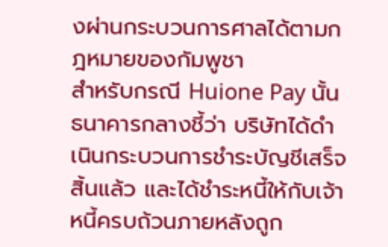งผ่านกระบวนการศาลได้ตามกฎหมายของกัมพูชา
สำหรับกรณี Huione Pay นั้น ธนาคารกลางชี้ว่า บริษัทได้ดำเนินกระบวนการชำระบัญชีเสร็จสิ้นแล้ว และได้ชำระหนี้ให้กับเจ้าหนี้ครบถ้วนภายหลังถูก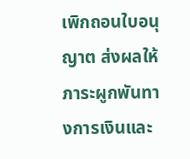เพิกถอนใบอนุญาต ส่งผลให้ภาระผูกพันทางการเงินและ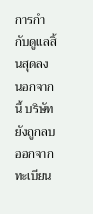การกำกับดูแลสิ้นสุดลง นอกจากนี้ บริษัทยังถูกลบออกจากทะเบียน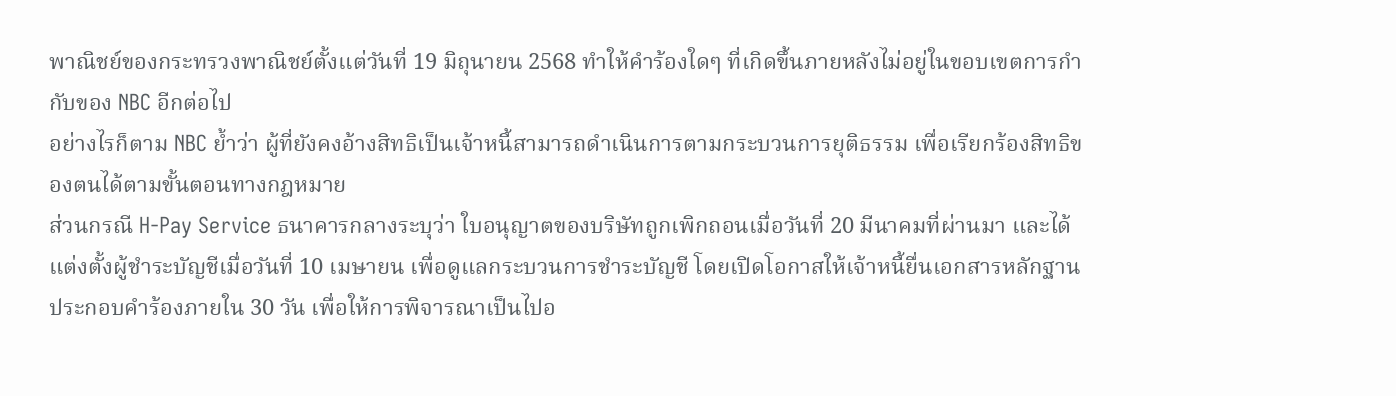พาณิชย์ของกระทรวงพาณิชย์ตั้งแต่วันที่ 19 มิถุนายน 2568 ทำให้คำร้องใดๆ ที่เกิดขึ้นภายหลังไม่อยู่ในขอบเขตการกำกับของ NBC อีกต่อไป
อย่างไรก็ตาม NBC ย้ำว่า ผู้ที่ยังคงอ้างสิทธิเป็นเจ้าหนี้สามารถดำเนินการตามกระบวนการยุติธรรม เพื่อเรียกร้องสิทธิของตนได้ตามขั้นตอนทางกฎหมาย
ส่วนกรณี H-Pay Service ธนาคารกลางระบุว่า ใบอนุญาตของบริษัทถูกเพิกถอนเมื่อวันที่ 20 มีนาคมที่ผ่านมา และได้แต่งตั้งผู้ชำระบัญชีเมื่อวันที่ 10 เมษายน เพื่อดูแลกระบวนการชำระบัญชี โดยเปิดโอกาสให้เจ้าหนี้ยื่นเอกสารหลักฐานประกอบคำร้องภายใน 30 วัน เพื่อให้การพิจารณาเป็นไปอ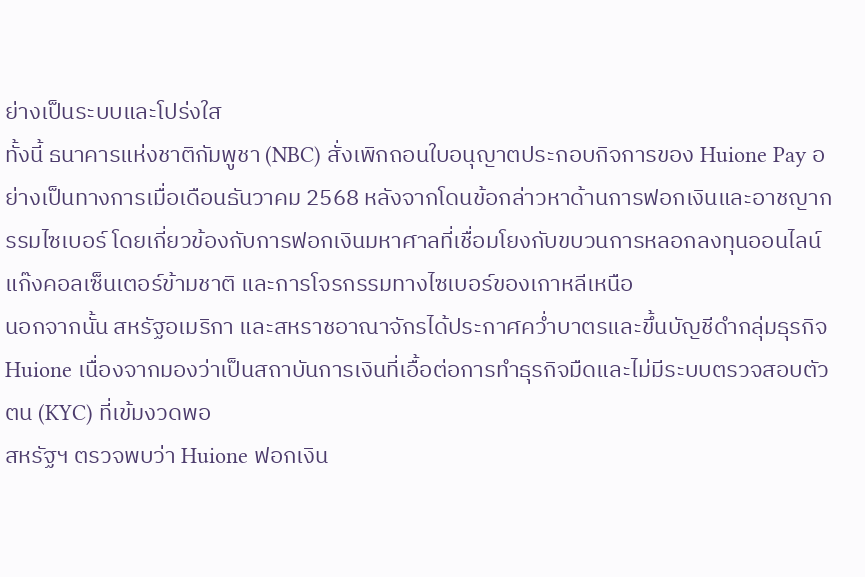ย่างเป็นระบบและโปร่งใส
ทั้งนี้ ธนาคารแห่งชาติกัมพูชา (NBC) สั่งเพิกถอนใบอนุญาตประกอบกิจการของ Huione Pay อย่างเป็นทางการเมื่อเดือนธันวาคม 2568 หลังจากโดนข้อกล่าวหาด้านการฟอกเงินและอาชญากรรมไซเบอร์ โดยเกี่ยวข้องกับการฟอกเงินมหาศาลที่เชื่อมโยงกับขบวนการหลอกลงทุนออนไลน์ แก๊งคอลเซ็นเตอร์ข้ามชาติ และการโจรกรรมทางไซเบอร์ของเกาหลีเหนือ
นอกจากนั้น สหรัฐอเมริกา และสหราชอาณาจักรได้ประกาศคว่ำบาตรและขึ้นบัญชีดำกลุ่มธุรกิจ Huione เนื่องจากมองว่าเป็นสถาบันการเงินที่เอื้อต่อการทำธุรกิจมืดและไม่มีระบบตรวจสอบตัวตน (KYC) ที่เข้มงวดพอ
สหรัฐฯ ตรวจพบว่า Huione ฟอกเงิน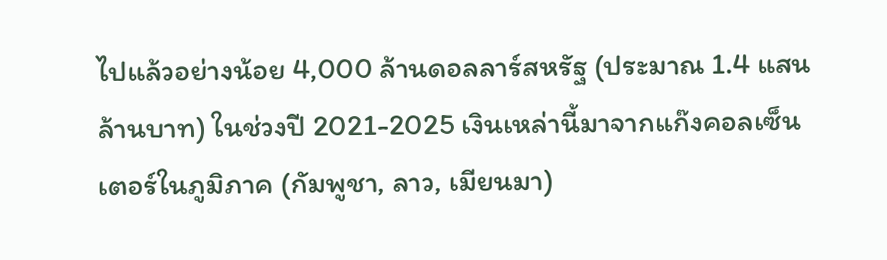ไปแล้วอย่างน้อย 4,000 ล้านดอลลาร์สหรัฐ (ประมาณ 1.4 แสนล้านบาท) ในช่วงปี 2021-2025 เงินเหล่านี้มาจากแก๊งคอลเซ็นเตอร์ในภูมิภาค (กัมพูชา, ลาว, เมียนมา)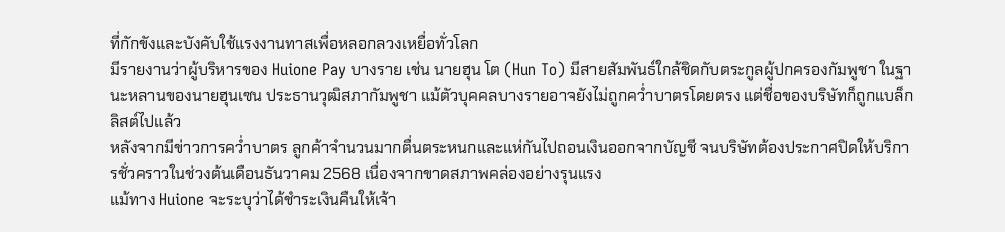ที่กักขังและบังคับใช้แรงงานทาสเพื่อหลอกลวงเหยื่อทั่วโลก
มีรายงานว่าผู้บริหารของ Huione Pay บางราย เช่น นายฮุน โต (Hun To) มีสายสัมพันธ์ใกล้ชิดกับตระกูลผู้ปกครองกัมพูชา ในฐานะหลานของนายฮุนเซน ประธานวุฒิสภากัมพูชา แม้ตัวบุคคลบางรายอาจยังไม่ถูกคว่ำบาตรโดยตรง แต่ชื่อของบริษัทก็ถูกแบล็กลิสต์ไปแล้ว
หลังจากมีข่าวการคว่ำบาตร ลูกค้าจำนวนมากตื่นตระหนกและแห่กันไปถอนเงินออกจากบัญชี จนบริษัทต้องประกาศปิดให้บริการชั่วคราวในช่วงต้นเดือนธันวาคม 2568 เนื่องจากขาดสภาพคล่องอย่างรุนแรง
แม้ทาง Huione จะระบุว่าได้ชำระเงินคืนให้เจ้า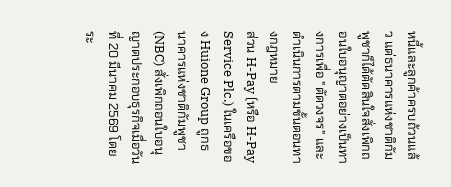หนี้และลูกค้าครบถ้วนแล้ว แต่ธนาคารแห่งชาติกัมพูชาก็ได้ตัดสินใจสั่งเพิกถอนใบอนุญาตอย่างเป็นทางการเพื่อ "ตัดวงจร" และดำเนินการตามขั้นตอนทางกฎหมาย
ส่วน H-Pay (หรือ H-Pay Service Plc.) ในเครือของ Huione Group ถูกธนาคารแห่งชาติกัมพูชา (NBC) สั่งเพิกถอนใบอนุญาตประกอบธุรกิจเมื่อวันที่ 20 มีนาคม 2569 โดยระ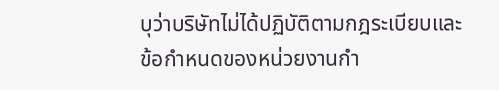บุว่าบริษัทไม่ได้ปฏิบัติตามกฎระเบียบและข้อกำหนดของหน่วยงานกำ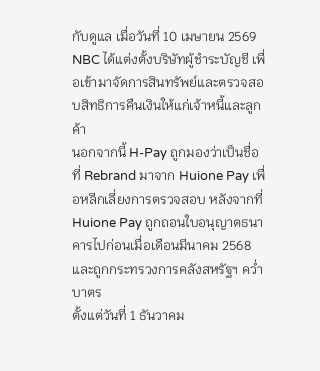กับดูแล เมื่อวันที่ 10 เมษายน 2569 NBC ได้แต่งตั้งบริษัทผู้ชำระบัญชี เพื่อเข้ามาจัดการสินทรัพย์และตรวจสอบสิทธิการคืนเงินให้แก่เจ้าหนี้และลูกค้า
นอกจากนี้ H-Pay ถูกมองว่าเป็นชื่อที่ Rebrand มาจาก Huione Pay เพื่อหลีกเลี่ยงการตรวจสอบ หลังจากที่ Huione Pay ถูกถอนใบอนุญาตธนาคารไปก่อนเมื่อเดือนมีนาคม 2568 และถูกกระทรวงการคลังสหรัฐฯ คว่ำบาตร
ตั้งแต่วันที่ 1 ธันวาคม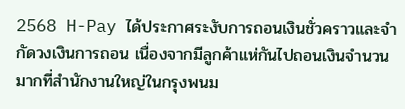2568 H-Pay ได้ประกาศระงับการถอนเงินชั่วคราวและจำกัดวงเงินการถอน เนื่องจากมีลูกค้าแห่กันไปถอนเงินจำนวนมากที่สำนักงานใหญ่ในกรุงพนม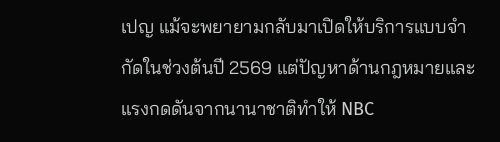เปญ แม้จะพยายามกลับมาเปิดให้บริการแบบจำกัดในช่วงต้นปี 2569 แต่ปัญหาด้านกฎหมายและแรงกดดันจากนานาชาติทำให้ NBC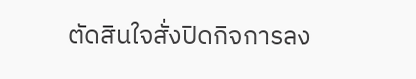ตัดสินใจสั่งปิดกิจการลง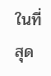ในที่สุด